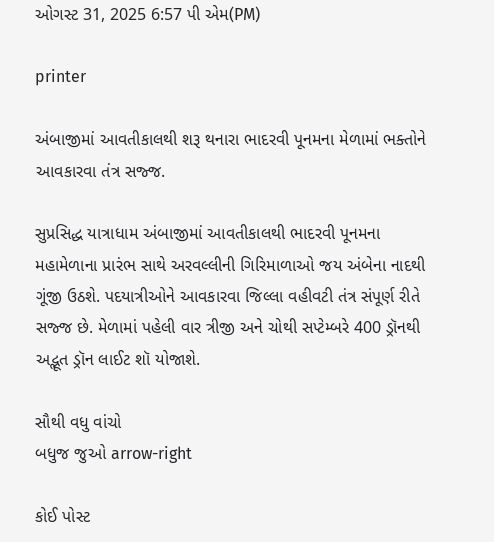ઓગસ્ટ 31, 2025 6:57 પી એમ(PM)

printer

અંબાજીમાં આવતીકાલથી શરૂ થનારા ભાદરવી પૂનમના મેળામાં ભક્તોને આવકારવા તંત્ર સજ્જ.

સુપ્રસિદ્ધ યાત્રાધામ અંબાજીમાં આવતીકાલથી ભાદરવી પૂનમના મહામેળાના પ્રારંભ સાથે અરવલ્લીની ગિરિમાળાઓ જય અંબેના નાદથી ગૂંજી ઉઠશે. પદયાત્રીઓને આવકારવા જિલ્લા વહીવટી તંત્ર સંપૂર્ણ રીતે સજ્જ છે. મેળામાં પહેલી વાર ત્રીજી અને ચોથી સપ્ટેમ્બરે 400 ડ્રૉનથી અદ્ભૂત ડ્રૉન લાઈટ શૉ યોજાશે.

સૌથી વધુ વાંચો
બધુજ જુઓ arrow-right

કોઈ પોસ્ટ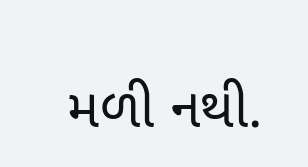મળી નથી.